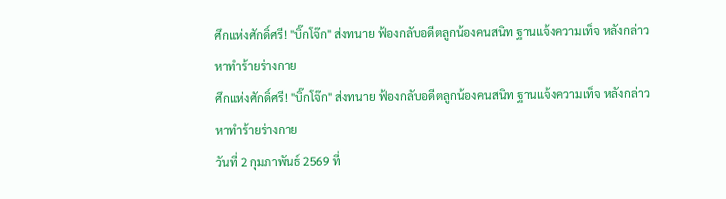ศึกแห่งศักดิ์ศรี! "บิ๊กโจ๊ก" ส่งทนาย ฟ้องกลับอดีตลูกน้องคนสนิท ฐานแจ้งความเท็จ หลังกล่าวหาทำร้ายร่างกาย
ศึกแห่งศักดิ์ศรี! "บิ๊กโจ๊ก" ส่งทนาย ฟ้องกลับอดีตลูกน้องคนสนิท ฐานแจ้งความเท็จ หลังกล่าวหาทำร้ายร่างกาย
วันที่ 2 กุมภาพันธ์ 2569 ที่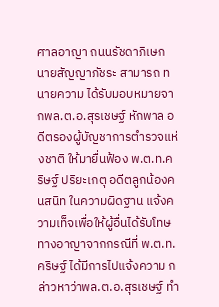ศาลอาญา ถนนรัชดาภิเษก นายสัญญาภัชระ สามารถ ทนายความ ได้รับมอบหมายจากพล.ต.อ.สุรเชษฐ์ หักพาล อดีตรองผู้บัญชาการตำรวจแห่งชาติ ให้มายื่นฟ้อง พ.ต.ท.คริษฐ์ ปริยะเกตุ อดีตลูกน้องคนสนิท ในความผิดฐาน แจ้งความเท็จเพื่อให้ผู้อื่นได้รับโทษทางอาญาจากกรณีที่ พ.ต.ท.คริษฐ์ ได้มีการไปแจ้งความ กล่าวหาว่าพล.ต.อ.สุรเชษฐ์ ทำ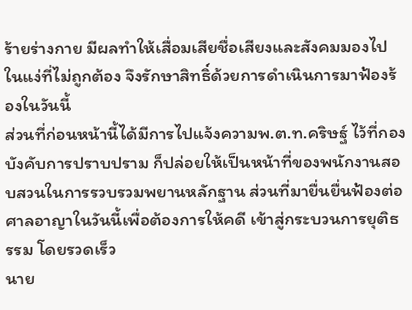ร้ายร่างกาย มีผลทำให้เสื่อมเสียชื่อเสียงและสังคมมองไปในแง่ที่ไม่ถูกต้อง จึงรักษาสิทธิ์ด้วยการดำเนินการมาฟ้องร้องในวันนี้
ส่วนที่ก่อนหน้านี้ได้มีการไปแจ้งความพ.ต.ท.คริษฐ์ ไว้ที่กองบังคับการปราบปราม ก็ปล่อยให้เป็นหน้าที่ของพนักงานสอบสวนในการรวบรวมพยานหลักฐาน ส่วนที่มายื่นยื่นฟ้องต่อศาลอาญาในวันนี้เพื่อต้องการให้คดี เข้าสู่กระบวนการยุติธรรม โดยรวดเร็ว
นาย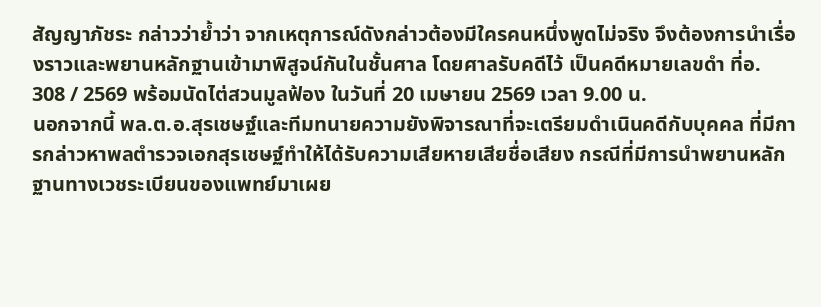สัญญาภัชระ กล่าวว่าย้ำว่า จากเหตุการณ์ดังกล่าวต้องมีใครคนหนึ่งพูดไม่จริง จึงต้องการนำเรื่องราวและพยานหลักฐานเข้ามาพิสูจน์กันในชั้นศาล โดยศาลรับคดีไว้ เป็นคดีหมายเลขดำ ที่อ. 308 / 2569 พร้อมนัดไต่สวนมูลฟ้อง ในวันที่ 20 เมษายน 2569 เวลา 9.00 น.
นอกจากนี้ พล.ต.อ.สุรเชษฐ์และทีมทนายความยังพิจารณาที่จะเตรียมดำเนินคดีกับบุคคล ที่มีการกล่าวหาพลตำรวจเอกสุรเชษฐ์ทำให้ได้รับความเสียหายเสียชื่อเสียง กรณีที่มีการนำพยานหลักฐานทางเวชระเบียนของแพทย์มาเผย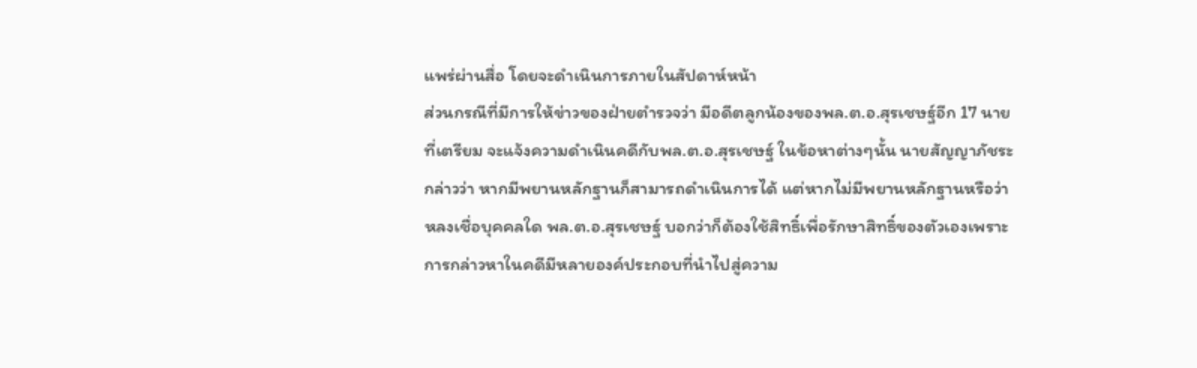แพร่ผ่านสื่อ โดยจะดำเนินการภายในสัปดาห์หน้า
ส่วนกรณีที่มีการให้ข่าวของฝ่ายตำรวจว่า มีอดีตลูกน้องของพล.ต.อ.สุรเชษฐ์อีก 17 นาย ที่เตรียม จะแจ้งความดำเนินคดีกับพล.ต.อ.สุรเชษฐ์ ในข้อหาต่างๆนั้น นายสัญญาภัชระกล่าวว่า หากมีพยานหลักฐานก็สามารถดำเนินการได้ แต่หากไม่มีพยานหลักฐานหรือว่าหลงเชื่อบุคคลใด พล.ต.อ.สุรเชษฐ์ บอกว่าก็ต้องใช้สิทธิ์เพื่อรักษาสิทธิ์ของตัวเองเพราะการกล่าวหาในคดีมีหลายองค์ประกอบที่นำไปสู่ความ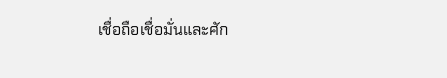เชื่อถือเชื่อมั่นและศัก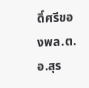ดิ์ศรีของพล.ต.อ.สุร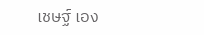เชษฐ์ เอง